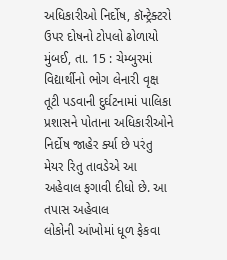અધિકારીઓ નિર્દોષ, કૉન્ટ્રેક્ટરો ઉપર દોષનો ટોપલો ઢોળાયો
મુંબઈ, તા. 15 : ચેમ્બુરમાં
વિદ્યાર્થીનો ભોગ લેનારી વૃક્ષ તૂટી પડવાની દુર્ઘટનામાં પાલિકા પ્રશાસને પોતાના અધિકારીઓને
નિર્દોષ જાહેર ર્ક્યા છે પરંતુ મેયર રિતુ તાવડેએ આ અહેવાલ ફગાવી દીધો છે. આ તપાસ અહેવાલ
લોકોની આંખોમાં ધૂળ ફેકવા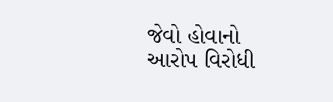જેવો હોવાનો આરોપ વિરોધી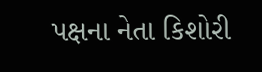પક્ષના નેતા કિશોરી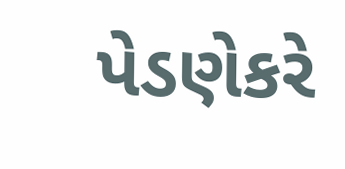પેડણેકરે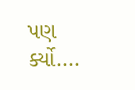પણ
ર્ક્યો....